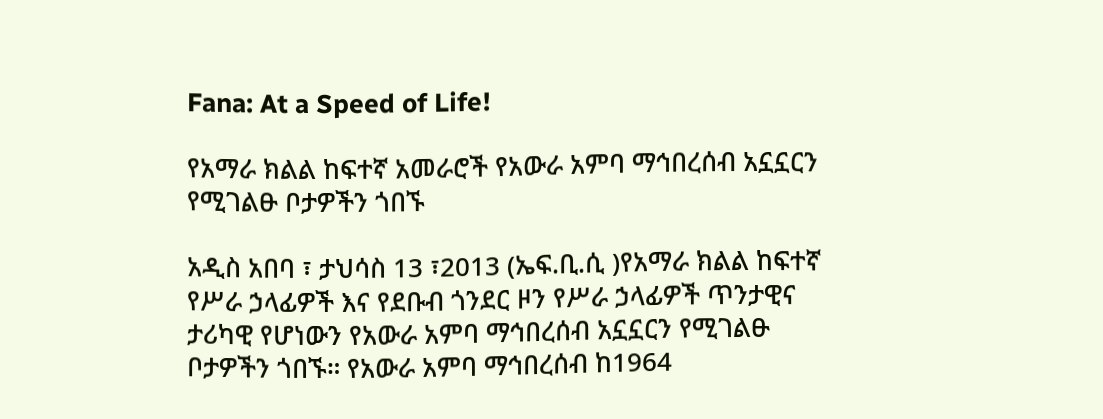Fana: At a Speed of Life!

የአማራ ክልል ከፍተኛ አመራሮች የአውራ አምባ ማኅበረሰብ አኗኗርን የሚገልፁ ቦታዎችን ጎበኙ

አዲስ አበባ ፣ ታህሳስ 13 ፣2013 (ኤፍ.ቢ.ሲ )የአማራ ክልል ከፍተኛ የሥራ ኃላፊዎች እና የደቡብ ጎንደር ዞን የሥራ ኃላፊዎች ጥንታዊና ታሪካዊ የሆነውን የአውራ አምባ ማኅበረሰብ አኗኗርን የሚገልፁ ቦታዎችን ጎበኙ። የአውራ አምባ ማኅበረሰብ ከ1964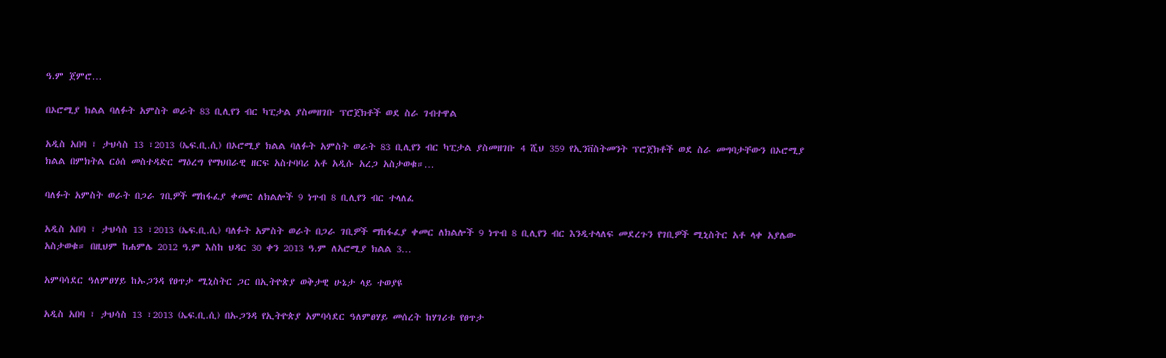ዓ.ም ጀምሮ…

በኦሮሚያ ክልል ባለፉት አምስት ወራት 83 ቢሊየን ብር ካፒታል ያስመዘገቡ ፕሮጀክቶች ወደ ስራ ገብተዋል

አዲስ አበባ ፣ ታህሳስ 13 ፣2013 (ኤፍ.ቢ.ሲ) በኦሮሚያ ክልል ባለፉት አምስት ወራት 83 ቢሊየን ብር ካፒታል ያስመዘገቡ 4 ሺህ 359 የኢንቨስትመንት ፕሮጀክቶች ወደ ስራ መግባታቸውን በኦሮሚያ ክልል በምክትል ርዕሰ መስተዳድር ማዕረግ የማህበራዊ ዘርፍ አስተባባሪ አቶ አዲሱ አረጋ አስታወቁ።…

ባለፉት አምስት ወራት በጋራ ገቢዎች ማከፋፈያ ቀመር ለክልሎች 9 ነጥብ 8 ቢሊየን ብር ተላለፈ

አዲስ አበባ ፣ ታህሳስ 13 ፣2013 (ኤፍ.ቢ.ሲ) ባለፉት አምስት ወራት በጋራ ገቢዎች ማከፋፈያ ቀመር ለክልሎች 9 ነጥብ 8 ቢሊየን ብር እንዲተላለፍ መደረጉን የገቢዎች ሚኒስትር አቶ ላቀ አያሌው አስታወቁ። በዚህም ከሐምሌ 2012 ዓ.ም እስከ ህዳር 30 ቀን 2013 ዓ.ም ለአሮሚያ ክልል 3…

አምባሳደር ዓለምፀሃይ ከኡጋንዳ የፀጥታ ሚኒስትር ጋር በኢትዮጵያ ወቅታዊ ሁኔታ ላይ ተወያዩ

አዲስ አበባ ፣ ታህሳስ 13 ፣2013 (ኤፍ.ቢ.ሲ) በኡጋንዳ የኢትዮጵያ አምባሳደር ዓለምፀሃይ መሰረት ከሃገሪቱ የፀጥታ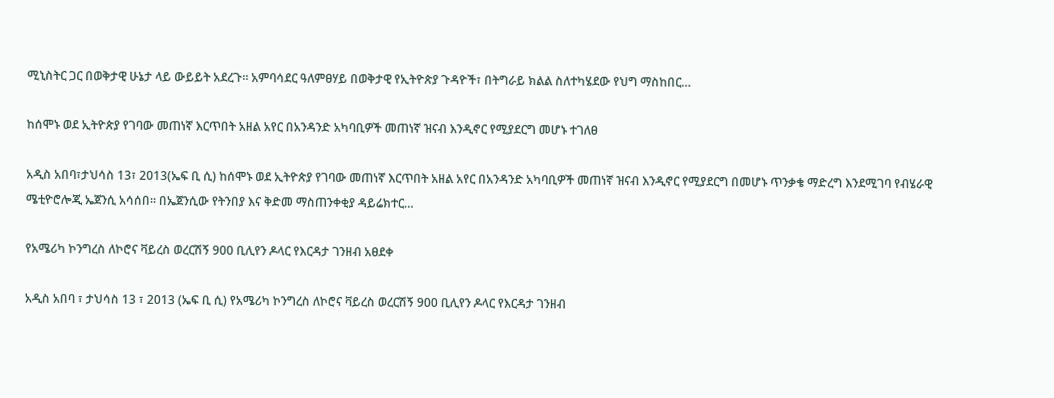ሚኒስትር ጋር በወቅታዊ ሁኔታ ላይ ውይይት አደረጉ። አምባሳደር ዓለምፀሃይ በወቅታዊ የኢትዮጵያ ጉዳዮች፣ በትግራይ ክልል ስለተካሄደው የህግ ማስከበር…

ከሰሞኑ ወደ ኢትዮጵያ የገባው መጠነኛ እርጥበት አዘል አየር በአንዳንድ አካባቢዎች መጠነኛ ዝናብ እንዲኖር የሚያደርግ መሆኑ ተገለፀ

አዲስ አበባ፣ታህሳስ 13፣ 2013(ኤፍ ቢ ሲ) ከሰሞኑ ወደ ኢትዮጵያ የገባው መጠነኛ እርጥበት አዘል አየር በአንዳንድ አካባቢዎች መጠነኛ ዝናብ እንዲኖር የሚያደርግ በመሆኑ ጥንቃቄ ማድረግ እንደሚገባ የብሄራዊ ሜቲዮሮሎጂ ኤጀንሲ አሳሰበ። በኤጀንሲው የትንበያ እና ቅድመ ማስጠንቀቂያ ዳይሬክተር…

የአሜሪካ ኮንግረስ ለኮሮና ቫይረስ ወረርሽኝ 900 ቢሊየን ዶላር የእርዳታ ገንዘብ አፀደቀ

አዲስ አበባ ፣ ታህሳስ 13 ፣ 2013 (ኤፍ ቢ ሲ) የአሜሪካ ኮንግረስ ለኮሮና ቫይረስ ወረርሽኝ 900 ቢሊየን ዶላር የእርዳታ ገንዘብ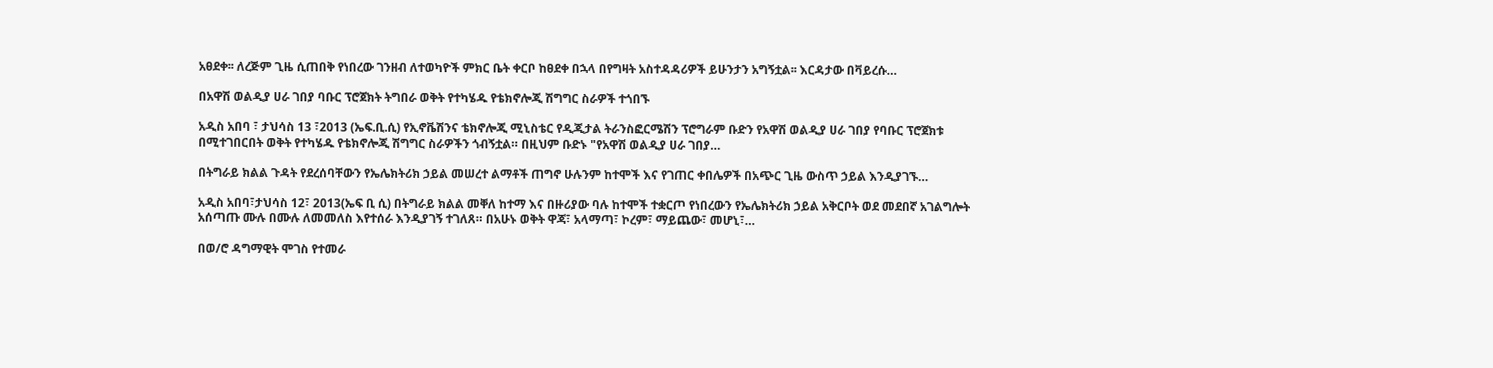አፀደቀ፡፡ ለረጅም ጊዜ ሲጠበቅ የነበረው ገንዘብ ለተወካዮች ምክር ቤት ቀርቦ ከፀደቀ በኋላ በየግዛት አስተዳዳሪዎች ይሁንታን አግኝቷል፡፡ እርዳታው በቫይረሱ…

በአዋሽ ወልዲያ ሀራ ገበያ ባቡር ፕሮጀክት ትግበራ ወቅት የተካሄዱ የቴክኖሎጂ ሽግግር ስራዎች ተጎበኙ

አዲስ አበባ ፣ ታህሳስ 13 ፣2013 (ኤፍ.ቢ.ሲ) የኢኖቬሽንና ቴክኖሎጂ ሚኒስቴር የዲጂታል ትራንስፎርሜሽን ፕሮግራም ቡድን የአዋሽ ወልዲያ ሀራ ገበያ የባቡር ፕሮጀክቱ በሚተገበርበት ወቅት የተካሄዱ የቴክኖሎጂ ሽግግር ስራዎችን ጎብኝቷል። በዚህም ቡድኑ "የአዋሽ ወልዲያ ሀራ ገበያ…

በትግራይ ክልል ጉዳት የደረሰባቸውን የኤሌክትሪክ ኃይል መሠረተ ልማቶች ጠግኖ ሁሉንም ከተሞች እና የገጠር ቀበሌዎች በአጭር ጊዜ ውስጥ ኃይል እንዲያገኙ…

አዲስ አበባ፣ታህሳስ 12፣ 2013(ኤፍ ቢ ሲ) በትግራይ ክልል መቐለ ከተማ እና በዙሪያው ባሉ ከተሞች ተቋርጦ የነበረውን የኤሌክትሪክ ኃይል አቅርቦት ወደ መደበኛ አገልግሎት አሰጣጡ ሙሉ በሙሉ ለመመለስ እየተሰራ እንዲያገኝ ተገለጸ። በአሁኑ ወቅት ዋጃ፣ አላማጣ፣ ኮረም፣ ማይጨው፣ መሆኒ፣…

በወ/ሮ ዳግማዊት ሞገስ የተመራ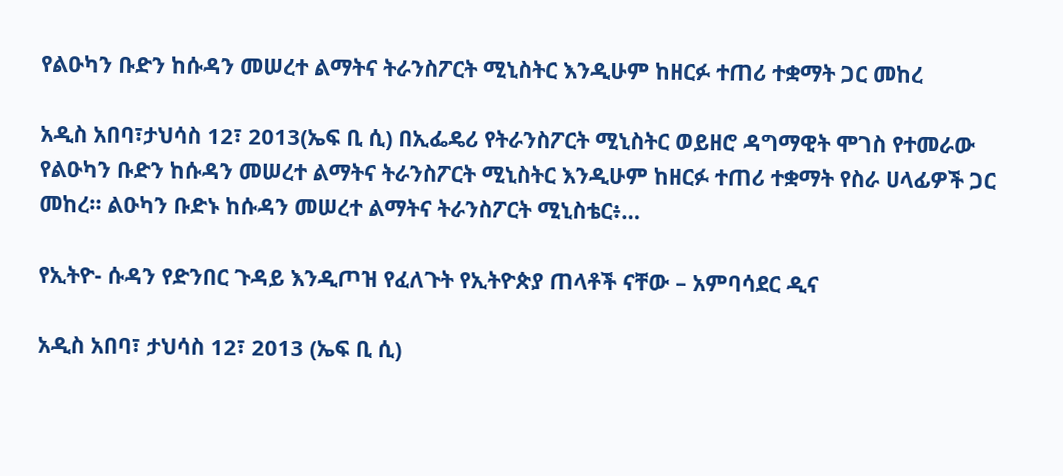የልዑካን ቡድን ከሱዳን መሠረተ ልማትና ትራንስፖርት ሚኒስትር እንዲሁም ከዘርፉ ተጠሪ ተቋማት ጋር መከረ

አዲስ አበባ፣ታህሳስ 12፣ 2013(ኤፍ ቢ ሲ) በኢፌዴሪ የትራንስፖርት ሚኒስትር ወይዘሮ ዳግማዊት ሞገስ የተመራው የልዑካን ቡድን ከሱዳን መሠረተ ልማትና ትራንስፖርት ሚኒስትር እንዲሁም ከዘርፉ ተጠሪ ተቋማት የስራ ሀላፊዎች ጋር መከረ። ልዑካን ቡድኑ ከሱዳን መሠረተ ልማትና ትራንስፖርት ሚኒስቴር፥…

የኢትዮ- ሱዳን የድንበር ጉዳይ እንዲጦዝ የፈለጉት የኢትዮጵያ ጠላቶች ናቸው – አምባሳደር ዲና

አዲስ አበባ፣ ታህሳስ 12፣ 2013 (ኤፍ ቢ ሲ)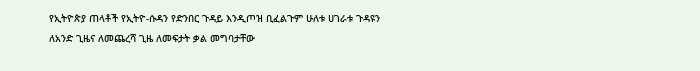የኢትዮጵያ ጠላቶች የኢትዮ-ሱዳን የድንበር ጉዳይ እንዲጦዝ ቢፈልጉም ሁለቱ ሀገራቱ ጉዳዩን ለአንድ ጊዜና ለመጨረሻ ጊዜ ለመፍታት ቃል መግባታቸው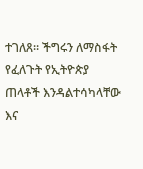ተገለጸ። ችግሩን ለማስፋት የፈለጉት የኢትዮጵያ ጠላቶች እንዳልተሳካላቸው እና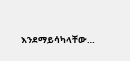እንደማይሳካላቸው…